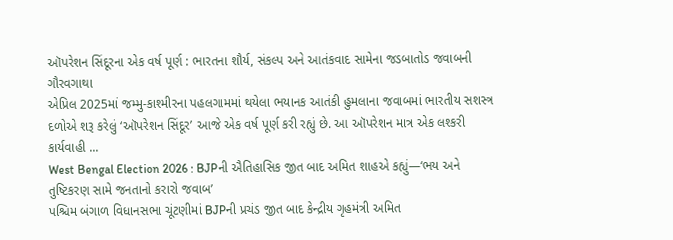ઑપરેશન સિંદૂરના એક વર્ષ પૂર્ણ : ભારતના શૌર્ય, સંકલ્પ અને આતંકવાદ સામેના જડબાતોડ જવાબની ગૌરવગાથા
એપ્રિલ 2025માં જમ્મુ-કાશ્મીરના પહલગામમાં થયેલા ભયાનક આતંકી હુમલાના જવાબમાં ભારતીય સશસ્ત્ર દળોએ શરૂ કરેલું ‘ઑપરેશન સિંદૂર’ આજે એક વર્ષ પૂર્ણ કરી રહ્યું છે. આ ઑપરેશન માત્ર એક લશ્કરી કાર્યવાહી ...
West Bengal Election 2026 : BJPની ઐતિહાસિક જીત બાદ અમિત શાહએ કહ્યું—‘ભય અને તુષ્ટિકરણ સામે જનતાનો કરારો જવાબ’
પશ્ચિમ બંગાળ વિધાનસભા ચૂંટણીમાં BJPની પ્રચંડ જીત બાદ કેન્દ્રીય ગૃહમંત્રી અમિત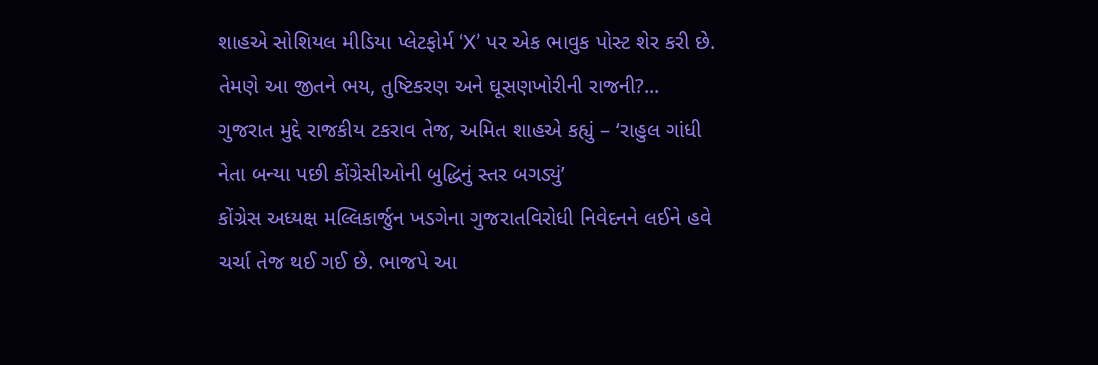શાહએ સોશિયલ મીડિયા પ્લેટફોર્મ ‘X’ પર એક ભાવુક પોસ્ટ શેર કરી છે. તેમણે આ જીતને ભય, તુષ્ટિકરણ અને ઘૂસણખોરીની રાજની?...
ગુજરાત મુદ્દે રાજકીય ટકરાવ તેજ, અમિત શાહએ કહ્યું – ‘રાહુલ ગાંધી નેતા બન્યા પછી કોંગ્રેસીઓની બુદ્ધિનું સ્તર બગડ્યું’
કોંગ્રેસ અધ્યક્ષ મલ્લિકાર્જુન ખડગેના ગુજરાતવિરોધી નિવેદનને લઈને હવે ચર્ચા તેજ થઈ ગઈ છે. ભાજપે આ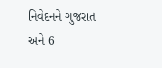નિવેદનને ગુજરાત અને 6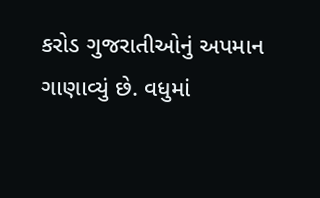કરોડ ગુજરાતીઓનું અપમાન ગાણાવ્યું છે. વધુમાં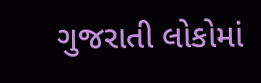ગુજરાતી લોકોમાં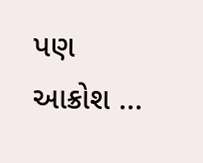પણ આક્રોશ ...